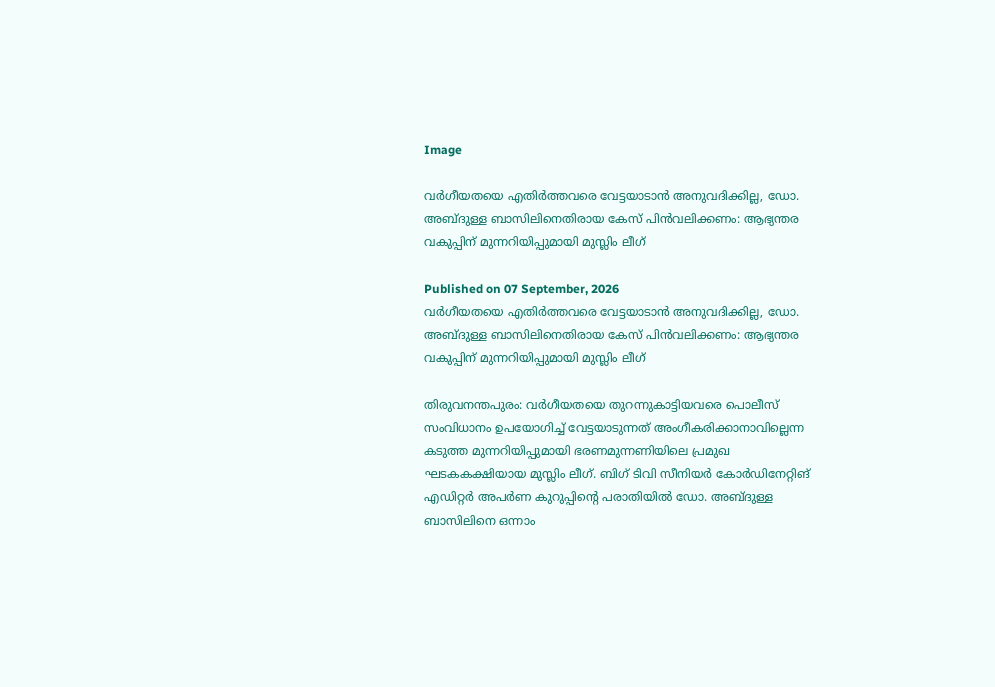Image

വർഗീയതയെ എതിർത്തവരെ വേട്ടയാടാൻ അനുവദിക്കില്ല, ഡോ. അബ്ദുള്ള ബാസിലിനെതിരായ കേസ് പിൻവലിക്കണം: ആഭ്യന്തര വകുപ്പിന് മുന്നറിയിപ്പുമായി മുസ്ലിം ലീഗ്

Published on 07 September, 2026
വർഗീയതയെ എതിർത്തവരെ വേട്ടയാടാൻ അനുവദിക്കില്ല, ഡോ. അബ്ദുള്ള ബാസിലിനെതിരായ കേസ് പിൻവലിക്കണം: ആഭ്യന്തര വകുപ്പിന് മുന്നറിയിപ്പുമായി മുസ്ലിം ലീഗ്

തിരുവനന്തപുരം: വർഗീയതയെ തുറന്നുകാട്ടിയവരെ പൊലീസ് സംവിധാനം ഉപയോഗിച്ച് വേട്ടയാടുന്നത് അംഗീകരിക്കാനാവില്ലെന്ന കടുത്ത മുന്നറിയിപ്പുമായി ഭരണമുന്നണിയിലെ പ്രമുഖ ഘടകകക്ഷിയായ മുസ്ലിം ലീഗ്. ബിഗ് ടിവി സീനിയർ കോർഡിനേറ്റിങ് എഡിറ്റർ അപർണ കുറുപ്പിന്റെ പരാതിയിൽ ഡോ. അബ്ദുള്ള ബാസിലിനെ ഒന്നാം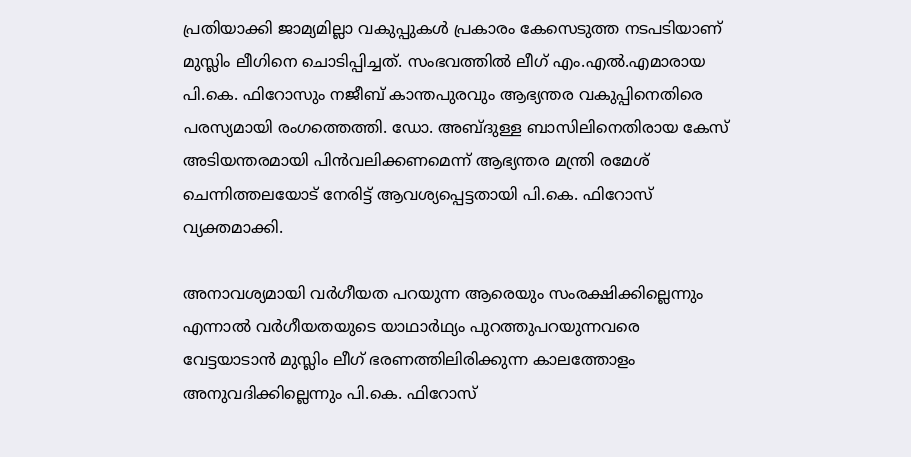പ്രതിയാക്കി ജാമ്യമില്ലാ വകുപ്പുകൾ പ്രകാരം കേസെടുത്ത നടപടിയാണ് മുസ്ലിം ലീഗിനെ ചൊടിപ്പിച്ചത്. സംഭവത്തിൽ ലീഗ് എം.എൽ.എമാരായ പി.കെ. ഫിറോസും നജീബ് കാന്തപുരവും ആഭ്യന്തര വകുപ്പിനെതിരെ പരസ്യമായി രംഗത്തെത്തി. ഡോ. അബ്ദുള്ള ബാസിലിനെതിരായ കേസ് അടിയന്തരമായി പിൻവലിക്കണമെന്ന് ആഭ്യന്തര മന്ത്രി രമേശ് ചെന്നിത്തലയോട് നേരിട്ട് ആവശ്യപ്പെട്ടതായി പി.കെ. ഫിറോസ് വ്യക്തമാക്കി.

അനാവശ്യമായി വർഗീയത പറയുന്ന ആരെയും സംരക്ഷിക്കില്ലെന്നും എന്നാൽ വർഗീയതയുടെ യാഥാർഥ്യം പുറത്തുപറയുന്നവരെ വേട്ടയാടാൻ മുസ്ലിം ലീഗ് ഭരണത്തിലിരിക്കുന്ന കാലത്തോളം അനുവദിക്കില്ലെന്നും പി.കെ. ഫിറോസ്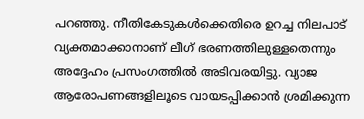പറഞ്ഞു. നീതികേടുകൾക്കെതിരെ ഉറച്ച നിലപാട് വ്യക്തമാക്കാനാണ് ലീഗ് ഭരണത്തിലുള്ളതെന്നും അദ്ദേഹം പ്രസംഗത്തിൽ അടിവരയിട്ടു. വ്യാജ ആരോപണങ്ങളിലൂടെ വായടപ്പിക്കാൻ ശ്രമിക്കുന്ന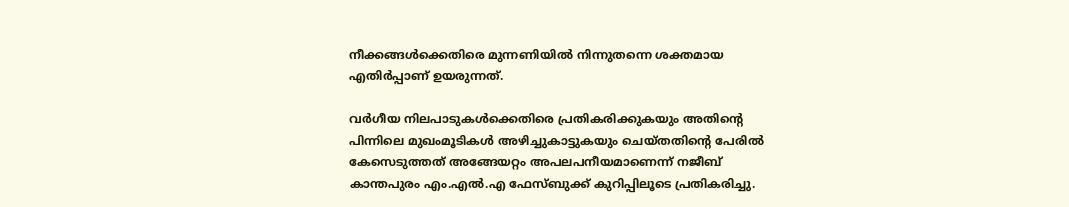നീക്കങ്ങൾക്കെതിരെ മുന്നണിയിൽ നിന്നുതന്നെ ശക്തമായ എതിർപ്പാണ് ഉയരുന്നത്.

വർഗീയ നിലപാടുകൾക്കെതിരെ പ്രതികരിക്കുകയും അതിന്റെ പിന്നിലെ മുഖംമൂടികൾ അഴിച്ചുകാട്ടുകയും ചെയ്തതിന്റെ പേരിൽ കേസെടുത്തത് അങ്ങേയറ്റം അപലപനീയമാണെന്ന് നജീബ് കാന്തപുരം എം.എൽ.എ ഫേസ്ബുക്ക് കുറിപ്പിലൂടെ പ്രതികരിച്ചു.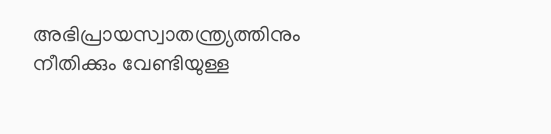അഭിപ്രായസ്വാതന്ത്ര്യത്തിനും നീതിക്കും വേണ്ടിയുള്ള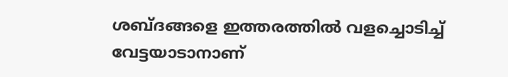ശബ്ദങ്ങളെ ഇത്തരത്തിൽ വളച്ചൊടിച്ച് വേട്ടയാടാനാണ്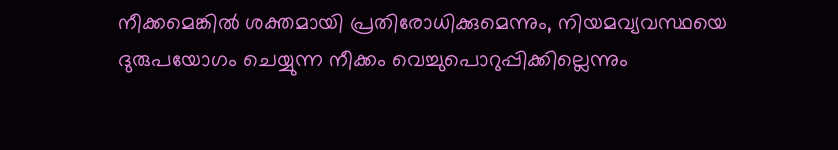നീക്കമെങ്കിൽ ശക്തമായി പ്രതിരോധിക്കുമെന്നും, നിയമവ്യവസ്ഥയെ ദുരുപയോഗം ചെയ്യുന്ന നീക്കം വെച്ചുപൊറുപ്പിക്കില്ലെന്നും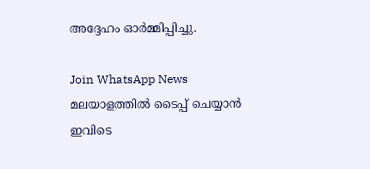അദ്ദേഹം ഓർമ്മിപ്പിച്ചു.

Join WhatsApp News
മലയാളത്തില്‍ ടൈപ്പ് ചെയ്യാന്‍ ഇവിടെ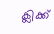ക്ലിക്ക്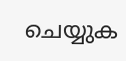ചെയ്യുക